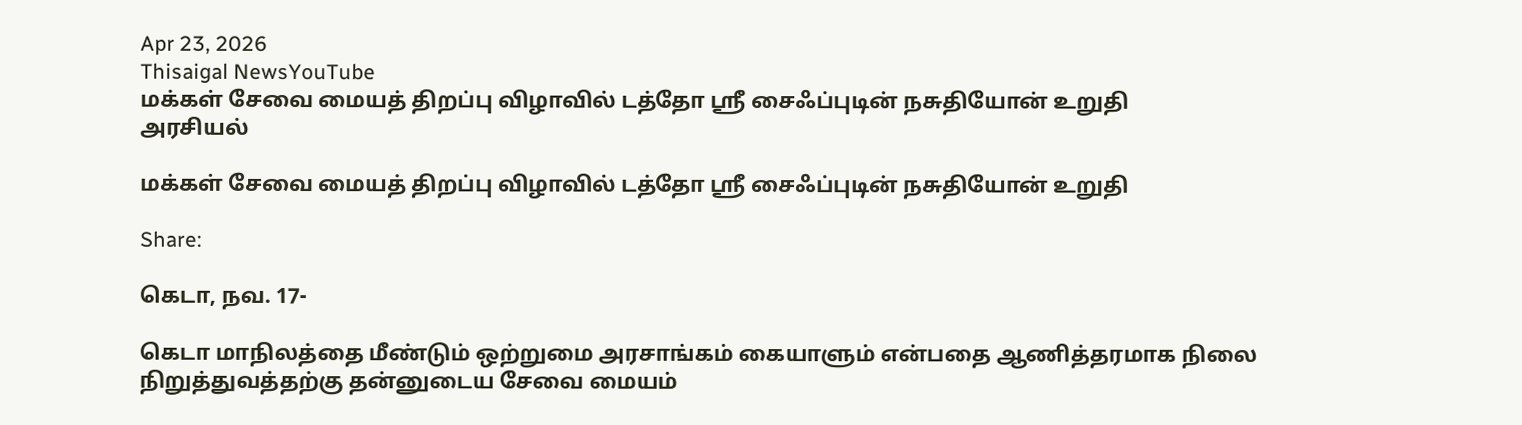Apr 23, 2026
Thisaigal NewsYouTube
மக்கள் சேவை மையத் திறப்பு விழாவில் டத்தோ ஸ்ரீ சைஃப்புடின் நசுதியோன் உறுதி
அரசியல்

மக்கள் சேவை மையத் திறப்பு விழாவில் டத்தோ ஸ்ரீ சைஃப்புடின் நசுதியோன் உறுதி

Share:

கெடா, நவ. 17-

கெடா மாநிலத்தை மீண்டும் ஒற்றுமை அரசாங்கம் கையாளும் என்பதை ஆணித்தரமாக நிலை நிறுத்துவத்தற்கு தன்னுடைய சேவை மையம்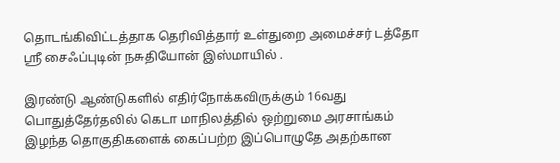தொடங்கிவிட்டத்தாக தெரிவித்தார் உள்துறை அமைச்சர் டத்தோ ஸ்ரீ சைஃப்புடின் நசுதியோன் இஸ்மாயில் .

இரண்டு ஆண்டுகளில் எதிர்நோக்கவிருக்கும் 16வது பொதுத்தேர்தலில் கெடா மாநிலத்தில் ஒற்றுமை அரசாங்கம் இழந்த தொகுதிகளைக் கைப்பற்ற இப்பொழுதே அதற்கான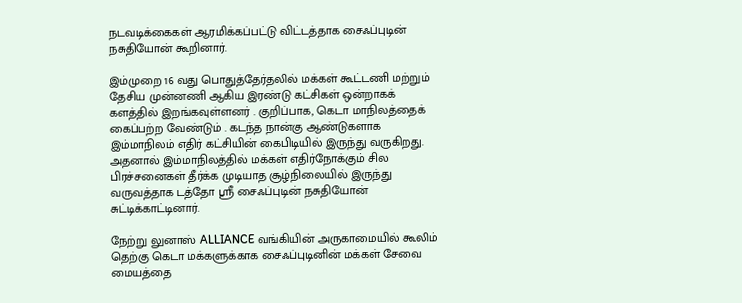நடவடிக்கைகள் ஆரமிக்கப்பட்டு விட்டத்தாக சைஃப்புடின் நசுதியோன் கூறினார்.

இம்முறை 16 வது பொதுத்தேர்தலில் மக்கள் கூட்டணி மற்றும் தேசிய முன்னணி ஆகிய இரண்டு கட்சிகள் ஒன்றாகக் களத்தில் இறங்கவுள்ளனர் . குறிப்பாக, கெடா மாநிலத்தைக் கைப்பற்ற வேண்டும் . கடந்த நான்கு ஆண்டுகளாக இம்மாநிலம் எதிர் கட்சியின் கைபிடியில் இருந்து வருகிறது. அதனால் இம்மாநிலத்தில் மக்கள் எதிர்நோக்கும் சில பிரச்சனைகள் தீர்க்க முடியாத சூழ்நிலையில் இருந்து வருவத்தாக டத்தோ ஸ்ரீ சைஃப்புடின் நசுதியோன் சுட்டிக்காட்டினார்.

நேற்று லுனாஸ் ALLIANCE வங்கியின் அருகாமையில் கூலிம் தெற்கு கெடா மக்களுக்காக சைஃப்புடினின் மக்கள் சேவை மையத்தை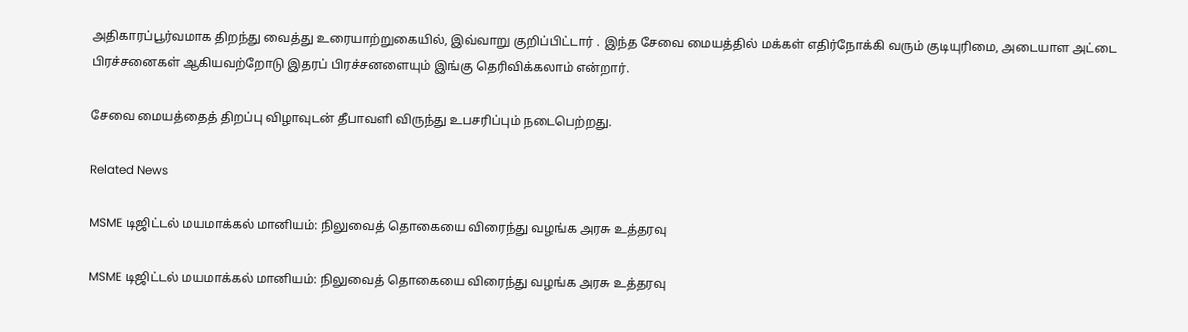அதிகாரப்பூர்வமாக திறந்து வைத்து உரையாற்றுகையில், இவ்வாறு குறிப்பிட்டார் . இந்த சேவை மையத்தில் மக்கள் எதிர்நோக்கி வரும் குடியுரிமை, அடையாள அட்டை பிரச்சனைகள் ஆகியவற்றோடு இதரப் பிரச்சனளையும் இங்கு தெரிவிக்கலாம் என்றார்.

சேவை மையத்தைத் திறப்பு விழாவுடன் தீபாவளி விருந்து உபசரிப்பும் நடைபெற்றது.

Related News

MSME டிஜிட்டல் மயமாக்கல் மானியம்: நிலுவைத் தொகையை விரைந்து வழங்க அரசு உத்தரவு

MSME டிஜிட்டல் மயமாக்கல் மானியம்: நிலுவைத் தொகையை விரைந்து வழங்க அரசு உத்தரவு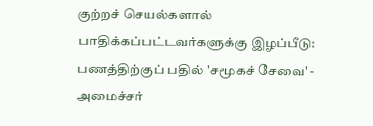குற்றச் செயல்களால்  பாதிக்கப்பட்டவர்களுக்கு இழப்பீடு: பணத்திற்குப் பதில் 'சமூகச் சேவை' - அமைச்சர்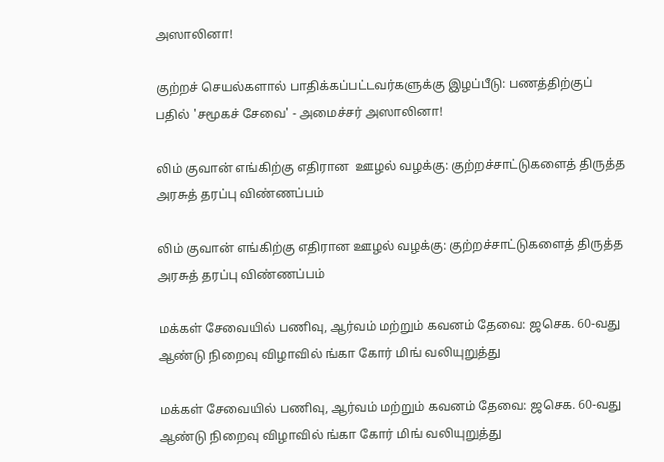அஸாலினா!

குற்றச் செயல்களால் பாதிக்கப்பட்டவர்களுக்கு இழப்பீடு: பணத்திற்குப் பதில் 'சமூகச் சேவை' - அமைச்சர் அஸாலினா!

லிம் குவான் எங்கிற்கு எதிரான  ஊழல் வழக்கு: குற்றச்சாட்டுகளைத் திருத்த அரசுத் தரப்பு விண்ணப்பம்

லிம் குவான் எங்கிற்கு எதிரான ஊழல் வழக்கு: குற்றச்சாட்டுகளைத் திருத்த அரசுத் தரப்பு விண்ணப்பம்

மக்கள் சேவையில் பணிவு, ஆர்வம் மற்றும் கவனம் தேவை: ஜசெக. 60-வது ஆண்டு நிறைவு விழாவில் ங்கா கோர் மிங் வலியுறுத்து

மக்கள் சேவையில் பணிவு, ஆர்வம் மற்றும் கவனம் தேவை: ஜசெக. 60-வது ஆண்டு நிறைவு விழாவில் ங்கா கோர் மிங் வலியுறுத்து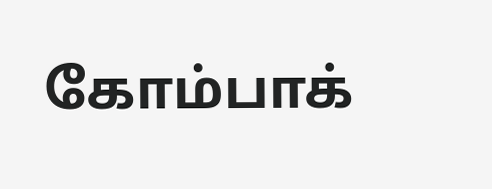கோம்பாக்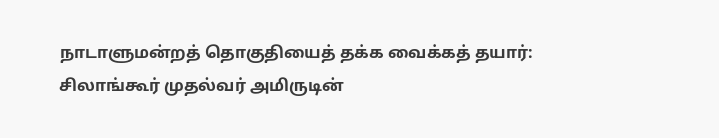நாடாளுமன்றத் தொகுதியைத் தக்க வைக்கத் தயார்: சிலாங்கூர் முதல்வர் அமிருடின்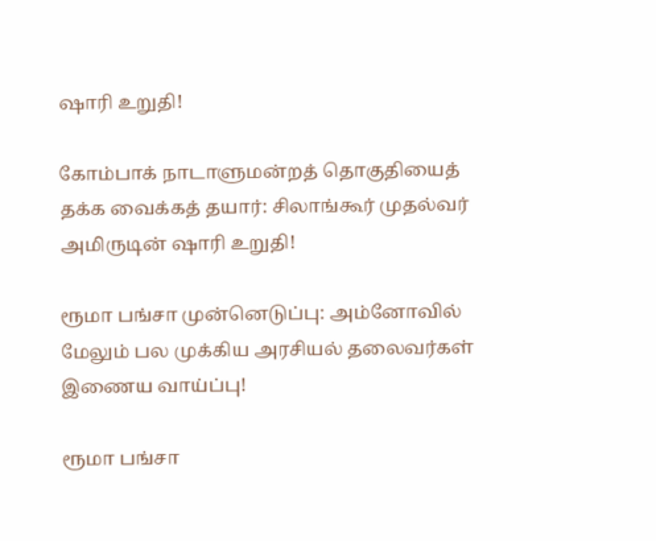ஷாரி உறுதி!

கோம்பாக் நாடாளுமன்றத் தொகுதியைத் தக்க வைக்கத் தயார்: சிலாங்கூர் முதல்வர் அமிருடின் ஷாரி உறுதி!

ரூமா பங்சா முன்னெடுப்பு: அம்னோவில் மேலும் பல முக்கிய அரசியல் தலைவர்கள் இணைய வாய்ப்பு!

ரூமா பங்சா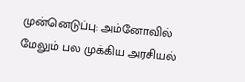முன்னெடுப்பு: அம்னோவில் மேலும் பல முக்கிய அரசியல்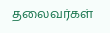தலைவர்கள்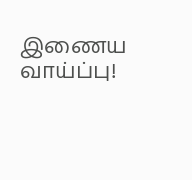இணைய வாய்ப்பு!